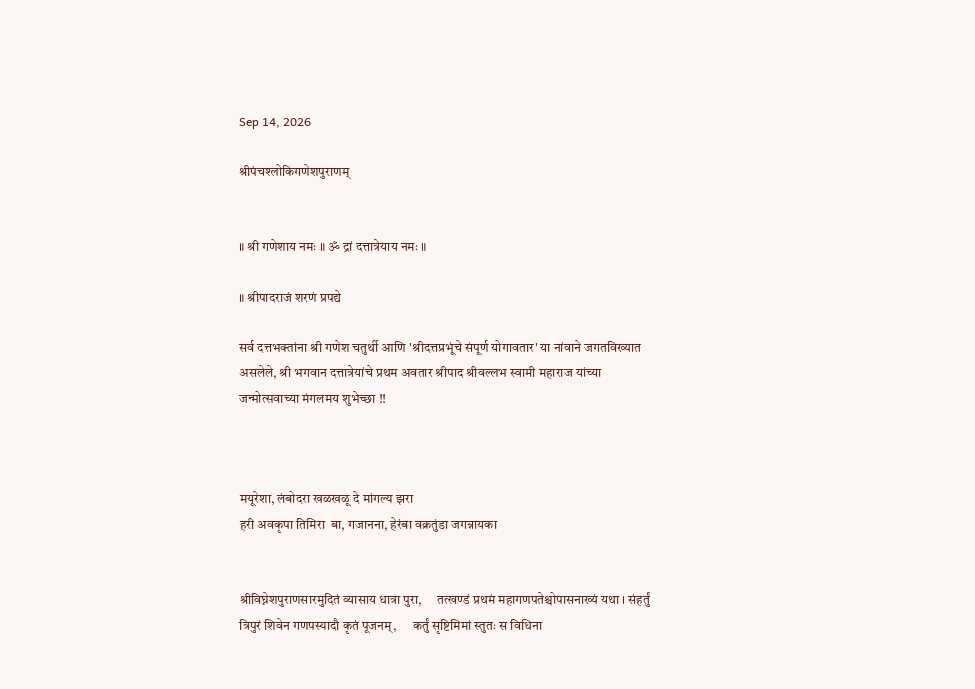Sep 14, 2026

श्रीपंचश्लोकिगणेशपुराणम्


॥ श्री गणेशाय नमः ॥ ॐ द्रां दत्तात्रेयाय नमः ॥

॥ श्रीपादराजं शरणं प्रपद्ये

सर्व दत्तभक्तांना श्री गणेश चतुर्थी आणि 'श्रीदत्तप्रभूंचे संपूर्ण योगावतार' या नांवाने जगतविख्यात असलेले, श्री भगवान दत्तात्रेयांचे प्रथम अवतार श्रीपाद श्रीवल्लभ स्वामी महाराज यांच्या जन्मोत्सवाच्या मंगलमय शुभेच्छा !!



मयूरेशा, लंबोदरा खळखळू दे मांगल्य झरा
हरी अवकृपा तिमिरा  बा, गजानना, हेरंबा वक्रतुंडा जगन्नायका


श्रीविघ्नेशपुराणसारमुदितं व्यासाय धात्रा पुरा,      तत्खण्डं प्रथमं महागणपतेश्चोपासनाख्यं यथा । संहर्तुं त्रिपुरं शिवेन गणपस्यादौ कृतं पूजनम्,      कर्तुं सृष्टिमिमां स्तुतः स विधिना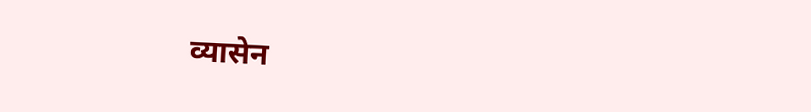व्यासेन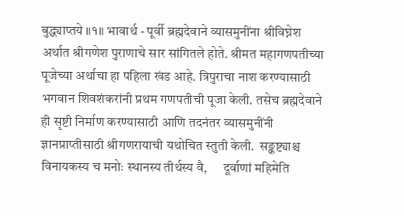बुद्ध्याप्तये ॥१॥ भावार्थ - पूर्वी ब्रह्मदेवाने व्यासमुनींना श्रीविघ्नेश अर्थात श्रीगणेश पुराणाचे सार सांगितले होते. श्रीमत महागणपतीच्या पूजेच्या अर्थाचा हा पहिला खंड आहे. त्रिपुराचा नाश करण्यासाठी भगवान शिवशंकरांनी प्रथम गणपतीची पूजा केली. तसेच ब्रह्मदेवाने ही सृष्टी निर्माण करण्यासाठी आणि तदनंतर व्यासमुनींनी ज्ञानप्राप्तीसाठी श्रीगणरायाची यथोचित स्तुती केली.  सङ्कष्ट्याश्च विनायकस्य च मनोः स्थानस्य तीर्थस्य वै,      दूर्वाणां महिमेति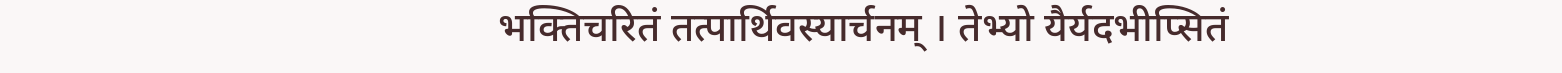भक्तिचरितं तत्पार्थिवस्यार्चनम् । तेभ्यो यैर्यदभीप्सितं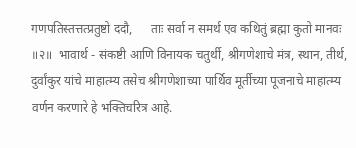गणपतिस्तत्तत्प्रतुष्टो ददौ,      ताः सर्वा न समर्थ एव कथितुं ब्रह्मा कुतो मानवः ॥२॥  भावार्थ - संकष्टी आणि विनायक चतुर्थी, श्रीगणेशाचे मंत्र, स्थान, तीर्थ, दुर्वांकुर यांचे माहात्म्य तसेच श्रीगणेशाच्या पार्थिव मूर्तीच्या पूजनाचे माहात्म्य वर्णन करणारे हे भक्तिचरित्र आहे.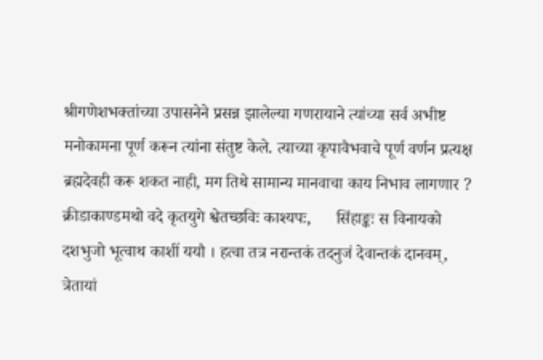श्रीगणेशभक्तांच्या उपासनेने प्रसन्न झालेल्या गणरायाने त्यांच्या सर्व अभीष्ट मनोकामना पूर्ण करून त्यांना संतुष्ट केले. त्याच्या कृपावैभवाचे पूर्ण वर्णन प्रत्यक्ष ब्रह्मदेवही करू शकत नाही, मग तिथे सामान्य मानवाचा काय निभाव लागणार ?    क्रीडाकाण्डमथो वदे कृतयुगे श्वेतच्छविः काश्यपः,      सिंहाङ्कः स विनायको दशभुजो भूत्वाथ काशीं ययौ । हत्वा तत्र नरान्तकं तदनुजं देवान्तकं दानवम्,      त्रेतायां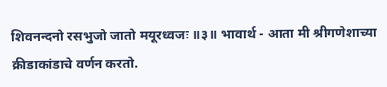शिवनन्दनो रसभुजो जातो मयूरध्वजः ॥३॥ भावार्थ - आता मी श्रीगणेशाच्या क्रीडाकांडाचे वर्णन करतो.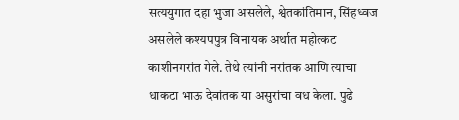सत्ययुगात दहा भुजा असलेले, श्वेतकांतिमान, सिंहध्वज असलेले कश्यपपुत्र विनायक अर्थात महोत्कट काशीनगरांत गेले. तेथे त्यांनी नरांतक आणि त्याचा धाकटा भाऊ देवांतक या असुरांचा वध केला. पुढे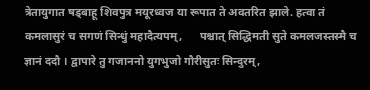त्रेतायुगात षड्बाहू शिवपुत्र मयूरध्वज या रूपात ते अवतरित झाले. हत्वा तं कमलासुरं च सगणं सिन्धुं महादैत्यपम्,      पश्चात् सिद्धिमती सुते कमलजस्तस्मै च ज्ञानं ददौ । द्वापारे तु गजाननो युगभुजो गौरीसुतः सिन्दुरम्,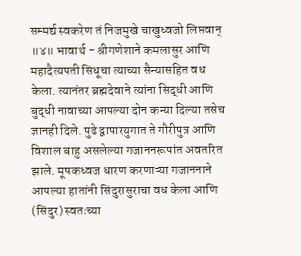सम्मर्द्य स्वकरेण तं निजमुखे चाखुध्वजो लिप्तवान् ॥४॥ भावार्थ - श्रीगणेशाने कमलासुर आणि महादैत्यपती सिंधूचा त्याच्या सैन्यासहित वध केला. त्यानंतर ब्रह्मदेवाने त्यांना सिद्धी आणि बुद्धी नावाच्या आपल्या दोन कन्या दिल्या तसेच ज्ञानही दिले. पुढे द्वापारयुगात ते गौरीपुत्र आणि विशाल बाहु असलेल्या गजाननरूपांत अवतरित झाले. मूषकध्वज धारण करणाऱ्या गजाननाने आपल्या हातांनी सिंदुरासुराचा वध केला आणि (सिंदुर) स्वतःच्या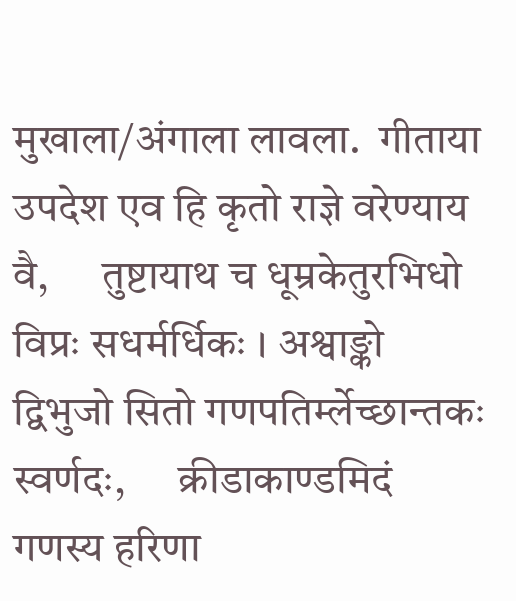मुखाला/अंगाला लावला.  गीताया उपदेश एव हि कृतो राज्ञे वरेण्याय वै,      तुष्टायाथ च धूम्रकेतुरभिधो विप्रः सधर्मर्धिकः । अश्वाङ्को द्विभुजो सितो गणपतिर्म्लेच्छान्तकः स्वर्णदः,      क्रीडाकाण्डमिदं गणस्य हरिणा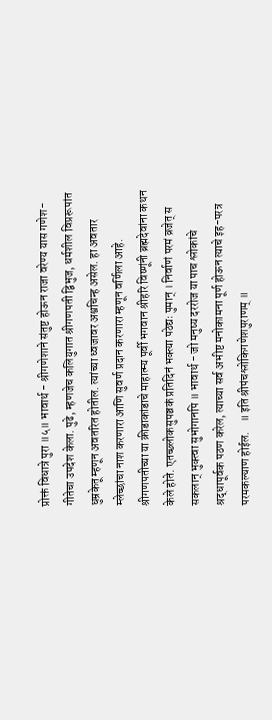प्रोक्तं विधात्रे पुरा ॥५॥ भावार्थ - श्रीगणेशाने संतुष्ट होऊन राजा वरेण्य यास गणेश-गीतेचा उपदेश केला. पुढे, म्हणजेच कलियुगात श्रीगणपती द्विभुज, धर्मशील विप्ररूपांत धुम्रकेतू म्हणून अवतरित होतील. त्यांच्या ध्वजावर अश्वचिन्ह असेल. हा अवतार म्लेच्छांचा नाश करणारा आणि सुवर्ण प्रदान करणारा म्हणून वर्णिला आहे. श्रीगणपतीच्या या क्रीडाकांडाचे माहात्म्य पूर्वी भगवान श्रीहरि विष्णूंनी ब्रह्मदेवांना कथन केले होते. एतच्छ्लोकसुपञ्चकं प्रतिदिनं भक्त्या पठेद्यः पुमान् । निर्वाणं परमं व्रजेत् स सकलान् भुक्त्वा सुभोगानपि ॥ भावार्थ - जो मनुष्य दररोज या पाच श्लोकांचे श्रद्धापूर्वक पठण करेल, त्याच्या सर्व अभीष्ट मनोकामना पूर्ण होऊन त्याचे इह-परत्र परमकल्याण होईल.    ॥ इति श्रीपंचश्लोकिगणेशपुराणम् ॥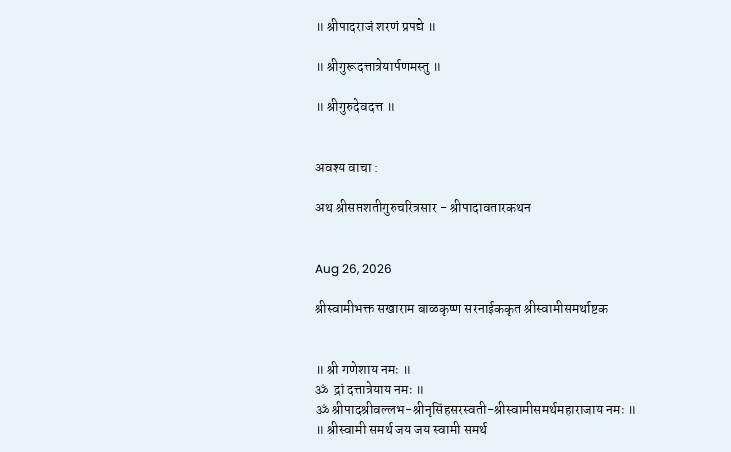॥ श्रीपादराजं शरणं प्रपद्ये ॥

॥ श्रीगुरूदत्तात्रेयार्पणमस्तु ॥

॥ श्रीगुरुदेवदत्त ॥


अवश्य वाचा :

अथ श्रीसप्तशतीगुरुचरित्रसार - श्रीपादावतारकथन


Aug 26, 2026

श्रीस्वामीभक्त सखाराम बाळकृष्ण सरनाईककृत श्रीस्वामीसमर्थाष्टक


॥ श्री गणेशाय नमः ॥
ॐ  द्रां दत्तात्रेयाय नमः ॥
ॐ श्रीपादश्रीवल्लभ-श्रीनृसिंहसरस्वती-श्रीस्वामीसमर्थमहाराजाय नमः ॥
॥ श्रीस्वामी समर्थ जय जय स्वामी समर्थ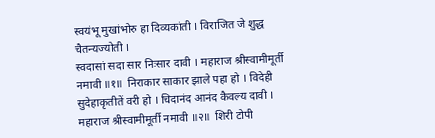स्वयंभू मुखांभोरु हा दिव्यकांती । विराजित जे शुद्ध चैतन्यज्योती ।
स्वदासां सदा सार निःसार दावी । महाराज श्रीस्वामीमूर्ती नमावी ॥१॥  निराकार साकार झाले पहा हो । विदेही सुदेहाकृतीतें वरी हो । चिदानंद आनंद कैवल्य दावी । महाराज श्रीस्वामीमूर्ती नमावी ॥२॥  शिरी टोपी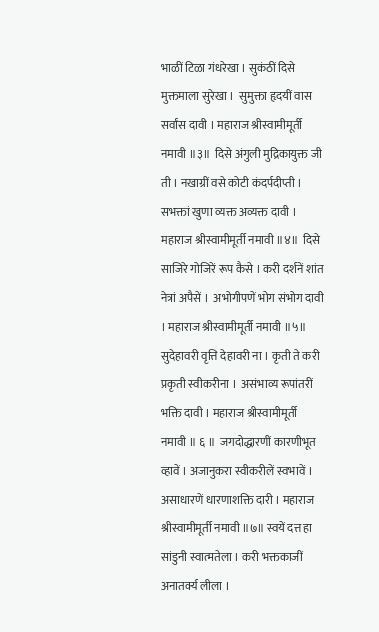भाळीं टिळा गंधरेखा । सुकंठीं दिसे मुक्तमाला सुरेखा ।  सुमुक्ता हृदयीं वास सर्वांस दावी । महाराज श्रीस्वामीमूर्ती नमावी ॥३॥  दिसे अंगुली मुद्रिकायुक्त जी ती । नखाग्रीं वसे कोटी कंदर्पदीप्ती ।  सभक्तां खुणा व्यक्त अव्यक्त दावी । महाराज श्रीस्वामीमूर्ती नमावी ॥४॥  दिसे साजिरे गोजिरें रूप कैसे । करी दर्शनें शांत नेत्रां अपैसें ।  अभोगीपणें भोग संभोग दावी । महाराज श्रीस्वामीमूर्ती नमावी ॥५॥ सुदेहावरी वृत्ति देहावरी ना । कृती ते करी प्रकृती स्वीकरीना ।  असंभाव्य रूपांतरीं भक्ति दावी । महाराज श्रीस्वामीमूर्ती नमावी ॥ ६ ॥  जगदोद्धारणीं कारणीभूत व्हावें । अजानुकरा स्वीकरीलें स्वभावें ।  असाधारणें धारणाशक्ति दारी । महाराज श्रीस्वामीमूर्ती नमावी ॥७॥ स्वयें दत्त हा सांडुनी स्वात्मतेला । करी भक्तकाजीं अनातर्क्य लीला ।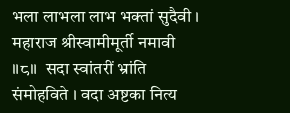भला लाभला लाभ भक्तां सुदैवी । महाराज श्रीस्वामीमूर्ती नमावी ॥८॥  सदा स्वांतरीं भ्रांति संमोहविते । वदा अष्टका नित्य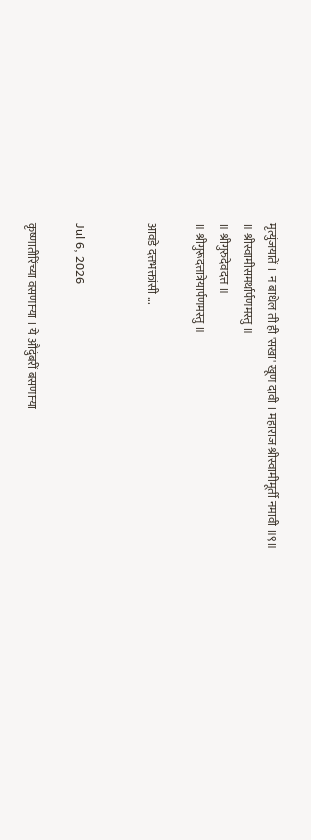मृत्युंजयातें ।  न बाधेल ती ही 'सखा' खूण दावी । महाराज श्रीस्वामीमूर्ती नमावी ॥९॥
॥ श्रीस्वामीसमर्थार्पणमस्तु ॥
॥ श्रीगुरुदेवदत्त ॥
॥ श्रीगुरूदत्तात्रेयार्पणमस्तु ॥

आवडे दत्तभक्तांसी ...


Jul 6, 2026

कृष्णातीरिंच्या वसणाऱ्या । ये औदुंबरीं बसणाऱ्या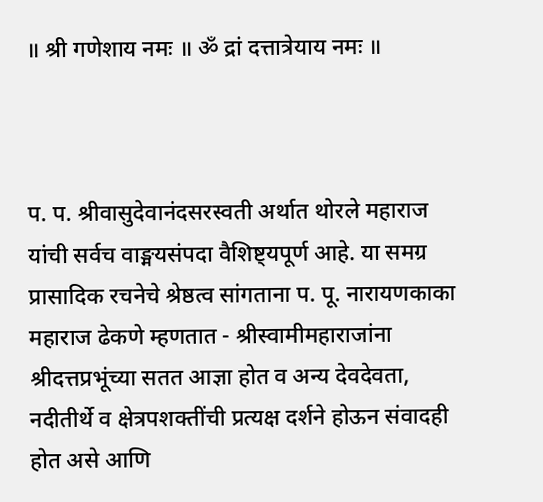॥ श्री गणेशाय नमः ॥ ॐ द्रां दत्तात्रेयाय नमः ॥



प. प. श्रीवासुदेवानंदसरस्वती अर्थात थोरले महाराज यांची सर्वच वाङ्मयसंपदा वैशिष्ट्यपूर्ण आहे. या समग्र प्रासादिक रचनेचे श्रेष्ठत्व सांगताना प. पू. नारायणकाका महाराज ढेकणे म्हणतात - श्रीस्वामीमहाराजांना श्रीदत्तप्रभूंच्या सतत आज्ञा होत व अन्य देवदेवता, नदीतीर्थे व क्षेत्रपशक्तींची प्रत्यक्ष दर्शने होऊन संवादही होत असे आणि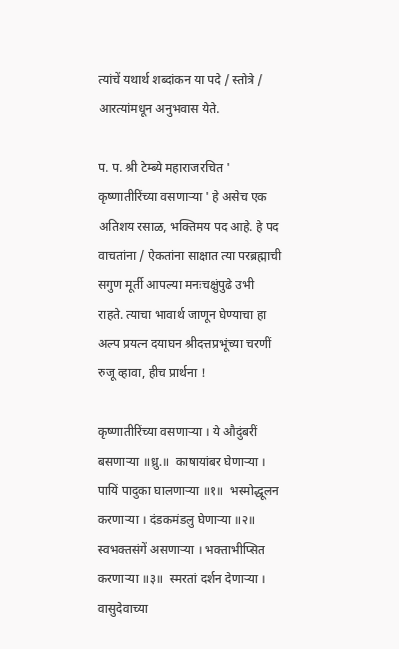त्यांचें यथार्थ शब्दांकन या पदे / स्तोत्रे / आरत्यांमधून अनुभवास येते.

प. प. श्री टेम्ब्ये महाराजरचित ' कृष्णातीरिंच्या वसणाऱ्या ' हे असेच एक अतिशय रसाळ, भक्तिमय पद आहे. हे पद वाचतांना / ऐकतांना साक्षात त्या परब्रह्माची सगुण मूर्ती आपल्या मनःचक्षुंपुढे उभी राहते. त्याचा भावार्थ जाणून घेण्याचा हा अल्प प्रयत्न दयाघन श्रीदत्तप्रभूंच्या चरणीं रुजू व्हावा, हीच प्रार्थना !

कृष्णातीरिंच्या वसणाऱ्या । ये औदुंबरीं बसणाऱ्या ॥ध्रु.॥  काषायांबर घेणाऱ्या । पायिं पादुका घालणाऱ्या ॥१॥  भस्मोद्धूलन करणाऱ्या । दंडकमंडलु घेणाऱ्या ॥२॥  स्वभक्तसंगें असणाऱ्या । भक्ताभीप्सित करणाऱ्या ॥३॥  स्मरतां दर्शन देणाऱ्या । वासुदेवाच्या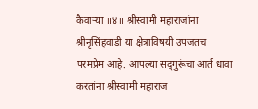कैवाऱ्या ॥४॥ श्रीस्वामी महाराजांना श्रीनृसिंहवाडी या क्षेत्राविषयी उपजतच परमप्रेम आहे. आपल्या सद्‌गुरूंचा आर्त धावा करतांना श्रीस्वामी महाराज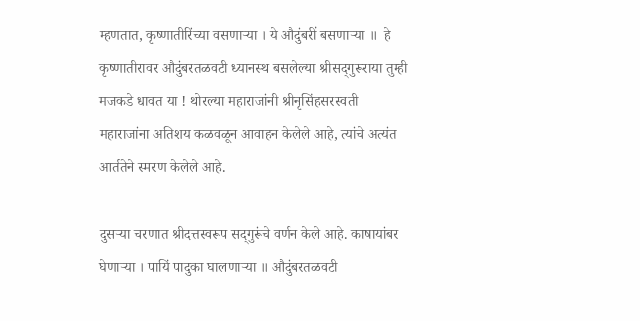म्हणतात, कृष्णातीरिंच्या वसणाऱ्या । ये औदुंबरीं बसणाऱ्या ॥  हे कृष्णातीरावर औदुंबरतळवटी ध्यानस्थ बसलेल्या श्रीसद्‌गुरूराया तुम्ही मजकडे धावत या ! थोरल्या महाराजांनी श्रीनृसिंहसरस्वती महाराजांना अतिशय कळवळून आवाहन केलेले आहे, त्यांचे अत्यंत आर्ततेने स्मरण केलेले आहे.

दुसऱ्या चरणात श्रीदत्तस्वरूप सद्‌गुरूंचे वर्णन केले आहे. काषायांबर घेणाऱ्या । पायिं पादुका घालणाऱ्या ॥ औदुंबरतळवटी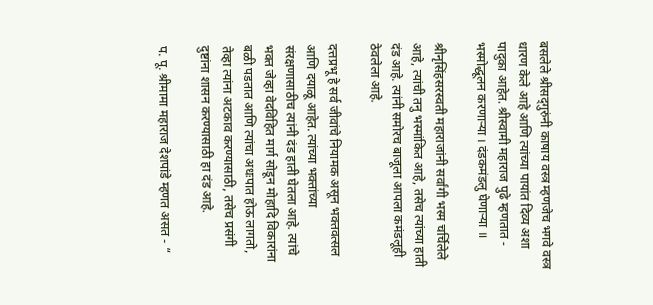बसलेले श्रीसद्‌गुरुंनी काषाय वस्त्र म्हणजेच भगवे वस्त्र धारण केले आहे आणि त्यांच्या पायांत दिव्य अशा पादुका आहेत. श्रीस्वामी महाराज पुढे म्हणतात - भस्मोद्धूलन करणाऱ्या । दंडकमंडलु घेणाऱ्या ॥

श्रीनृसिंहसरस्वती महाराजांनी सर्वांगी भस्म चर्चिलेले आहे, त्यांची तनु भस्मांकित आहे, तसेच त्यांच्या हाती दंड आहे. त्यांनी समोरच बाजूला आपला कमंडलूही ठेवलेला आहे.

दत्तप्रभू हे सर्व जीवांचे नियामक असून भक्तवत्सल आणि दयाळू आहेत. त्यांच्या भक्तांच्या संरक्षणासाठीच त्यांनी दंड हाती घेतला आहे. त्यांचे भक्त जेव्हा वेदविहित मार्ग सोडून मोहादि विकारांना बळी पडतात आणि त्यांचा अधःपात होऊ लागतो, तेव्हा त्यांना अटकाव करण्यासाठी, तसेच प्रसंगी दुष्टांना शासन करण्यासाठी हा दंड आहे.

प. पू. श्रीमामा महाराज देशपांडे म्हणत असत - “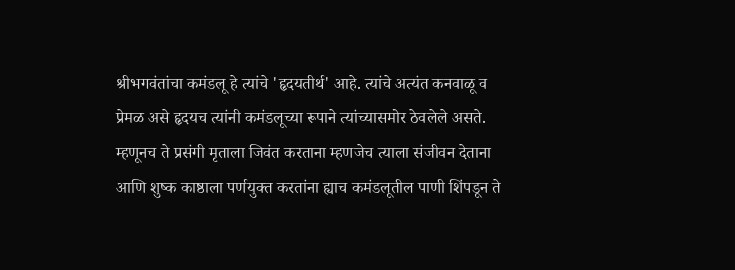श्रीभगवंतांचा कमंडलू हे त्यांचे 'हृदयतीर्थ' आहे. त्यांचे अत्यंत कनवाळू व प्रेमळ असे हृदयच त्यांनी कमंडलूच्या रूपाने त्यांच्यासमोर ठेवलेले असते. म्हणूनच ते प्रसंगी मृताला जिवंत करताना म्हणजेच त्याला संजीवन देताना आणि शुष्क काष्ठाला पर्णयुक्त करतांना ह्याच कमंडलूतील पाणी शिंपडून ते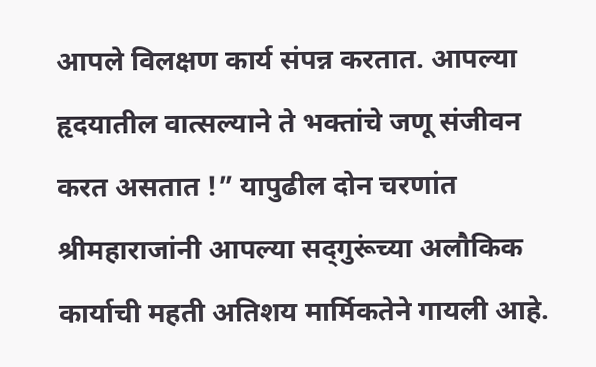आपले विलक्षण कार्य संपन्न करतात. आपल्या हृदयातील वात्सल्याने ते भक्तांचे जणू संजीवन करत असतात !” यापुढील दोन चरणांत श्रीमहाराजांनी आपल्या सद्‌गुरूंच्या अलौकिक कार्याची महती अतिशय मार्मिकतेने गायली आहे.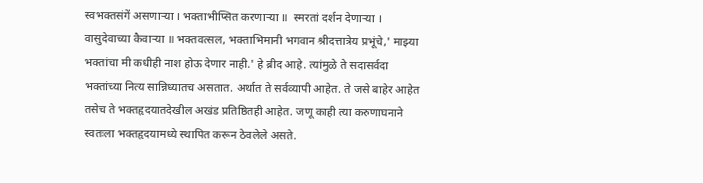स्वभक्तसंगें असणाऱ्या । भक्ताभीप्सित करणाऱ्या ॥  स्मरतां दर्शन देणाऱ्या । वासुदेवाच्या कैवाऱ्या ॥ भक्तवत्सल, भक्ताभिमानी भगवान श्रीदत्तात्रेय प्रभूंचे,' माझ्या भक्तांचा मी कधीही नाश होऊ देणार नाही.' हे ब्रीद आहे. त्यांमुळे ते सदासर्वदा भक्तांच्या नित्य सान्निध्यातच असतात. अर्थात ते सर्वव्यापी आहेत. ते जसे बाहेर आहेत तसेच ते भक्तहृदयातदेखील अखंड प्रतिष्ठितही आहेत. जणू काही त्या करुणाघनाने स्वतःला भक्तहृदयामध्ये स्थापित करून ठेवलेले असते.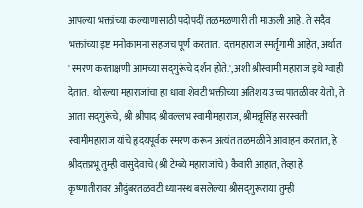आपल्या भक्तांच्या कल्याणासाठी पदोपदीं तळमळणारी ती माऊली आहे. ते सदैव भक्तांच्या इष्ट मनोकामना सहजच पूर्ण करतात.  दत्तमहाराज स्मर्तृगामी आहेत, अर्थात ' स्मरण करताक्षणी आमच्या सद्‌गुरूंचे दर्शन होते.', अशी श्रीस्वामी महाराज इथे ग्वाही देतात.  थोरल्या महाराजांचा हा धावा शेवटी भक्तीच्या अतिशय उच्च पातळीवर येतो, ते आता सद्‌गुरूंचे, श्री श्रीपाद श्रीवल्लभ स्वामीमहाराज, श्रीमन्नृसिंह सरस्वती स्वामीमहाराज यांचे हृदयपूर्वक स्मरण करून अत्यंत तळमळीने आवाहन करतात, हे श्रीदत्तप्रभू तुम्ही वासुदेवाचे (श्री टेम्ब्ये महाराजांचे) कैवारी आहात, तेव्हा हे कृष्णातीरावर औदुंबरतळवटी ध्यानस्थ बसलेल्या श्रीसद्‌गुरूराया तुम्ही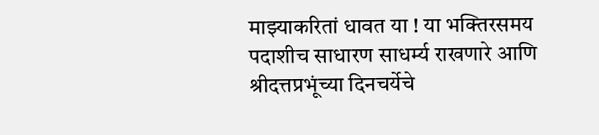माझ्याकरितां धावत या ! या भक्तिरसमय पदाशीच साधारण साधर्म्य राखणारे आणि श्रीदत्तप्रभूंच्या दिनचर्येचे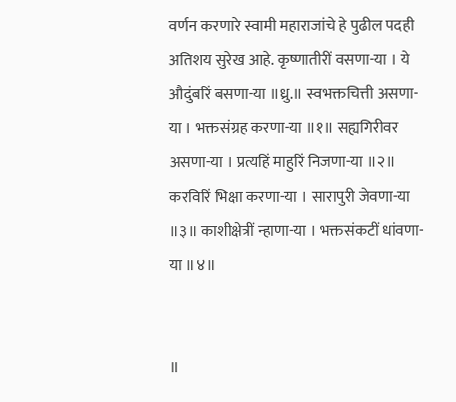वर्णन करणारे स्वामी महाराजांचे हे पुढील पदही अतिशय सुरेख आहे. कृष्णातीरीं वसणा-या । ये औदुंबरिं बसणा-या ॥ध्रु.॥ स्वभक्तचित्ती असणा-या । भक्तसंग्रह करणा-या ॥१॥ सह्यगिरीवर असणा-या । प्रत्यहिं माहुरिं निजणा-या ॥२॥ करविरिं भिक्षा करणा-या । सारापुरी जेवणा-या ॥३॥ काशीक्षेत्रीं न्हाणा-या । भक्तसंकटीं धांवणा-या ॥४॥


॥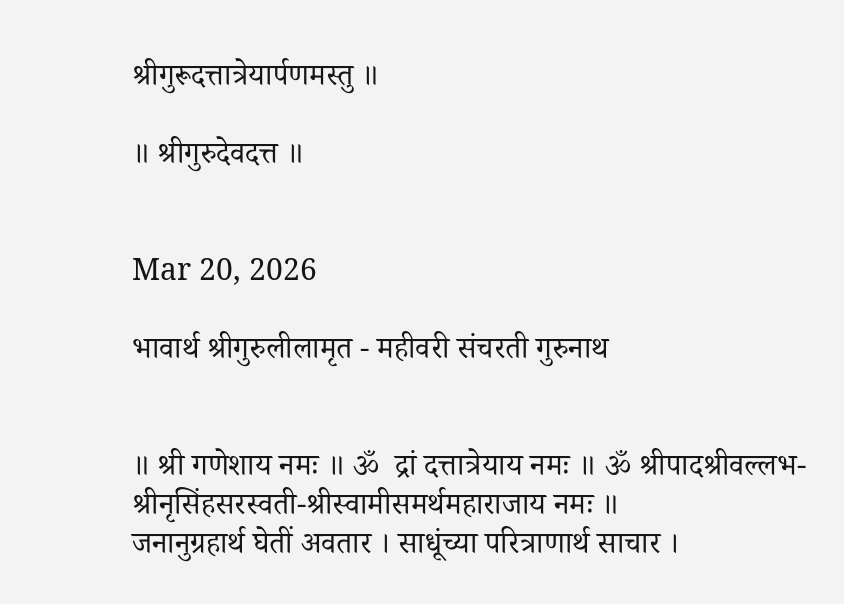श्रीगुरूदत्तात्रेयार्पणमस्तु ॥

॥ श्रीगुरुदेवदत्त ॥


Mar 20, 2026

भावार्थ श्रीगुरुलीलामृत - महीवरी संचरती गुरुनाथ


॥ श्री गणेशाय नमः ॥ ॐ  द्रां दत्तात्रेयाय नमः ॥ ॐ श्रीपादश्रीवल्लभ-श्रीनृसिंहसरस्वती-श्रीस्वामीसमर्थमहाराजाय नमः ॥
जनानुग्रहार्थ घेतीं अवतार । साधूंच्या परित्राणार्थ साचार ।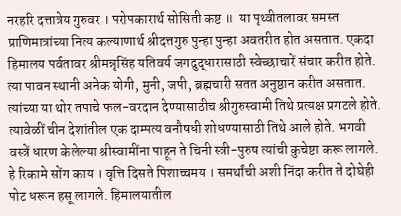नरहरि दत्तात्रेय गुरुवर । परोपकारार्थ सोसिती कष्ट ॥  या पृथ्वीतलावर समस्त प्राणिमात्रांच्या नित्य कल्याणार्थ श्रीदत्तगुरु पुन्हा पुन्हा अवतरीत होत असतात. एकदा हिमालय पर्वतावर श्रीमन्नृसिंह यतिवर्य जगदुद्धारासाठी स्वेच्छाचारें संचार करीत होते. त्या पावन स्थानी अनेक योगी, मुनी, जपी, ब्रह्मचारी सतत अनुष्ठान करीत असतात. त्यांच्या या थोर तपाचे फल-वरदान देण्यासाठीच श्रीगुरुस्वामी तिथे प्रत्यक्ष प्रगटले होते. त्यावेळीं चीन देशांतील एक दाम्पत्य वनौषधी शोधण्यासाठी तिथे आले होते. भगवी वस्त्रें धारण केलेल्या श्रीस्वामींना पाहून ते चिनी स्त्री-पुरुष त्यांची कुचेष्टा करू लागले. हे रिकामे सोंग काय । वृत्ति दिसते पिशाच्चमय । समर्थांची अशी निंदा करीत ते दोघेही पोट धरून हसू लागले. हिमालयातील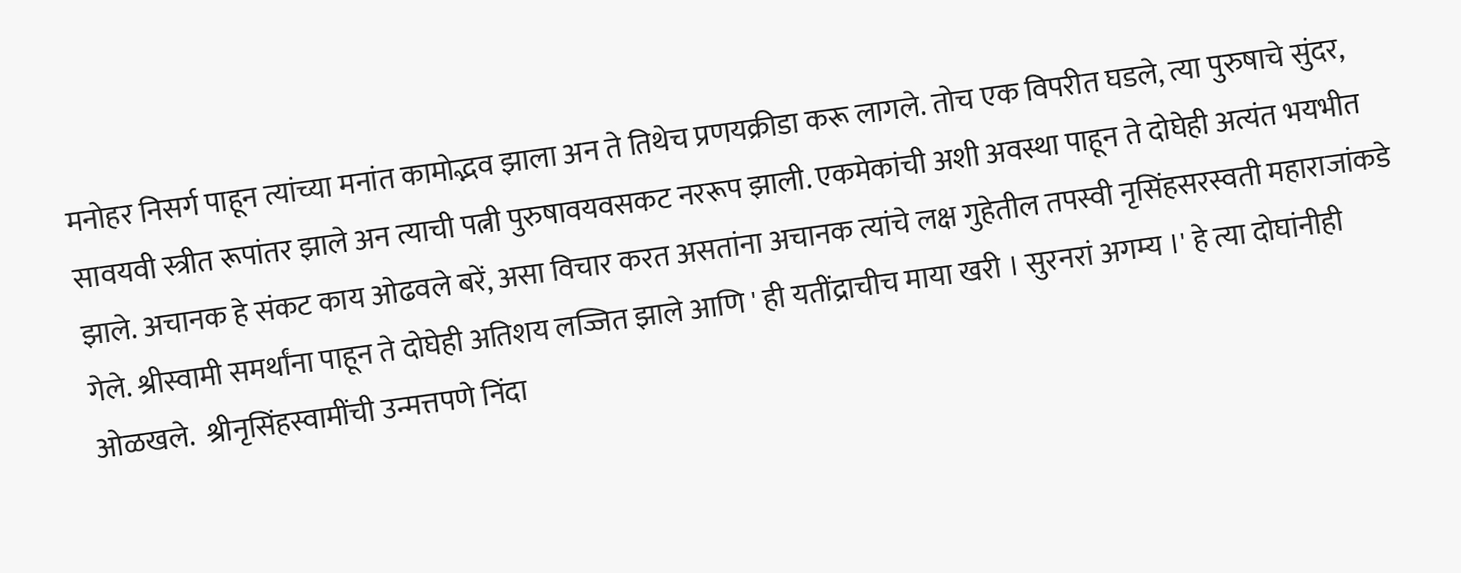मनोहर निसर्ग पाहून त्यांच्या मनांत कामोद्भव झाला अन ते तिथेच प्रणयक्रीडा करू लागले. तोच एक विपरीत घडले, त्या पुरुषाचे सुंदर, सावयवी स्त्रीत रूपांतर झाले अन त्याची पत्नी पुरुषावयवसकट नररूप झाली. एकमेकांची अशी अवस्था पाहून ते दोघेही अत्यंत भयभीत झाले. अचानक हे संकट काय ओढवले बरें, असा विचार करत असतांना अचानक त्यांचे लक्ष गुहेतील तपस्वी नृसिंहसरस्वती महाराजांकडे गेले. श्रीस्वामी समर्थांना पाहून ते दोघेही अतिशय लज्जित झाले आणि ' ही यतींद्राचीच माया खरी । सुरनरां अगम्य ।' हे त्या दोघांनीही ओळखले.  श्रीनृसिंहस्वामींची उन्मत्तपणे निंदा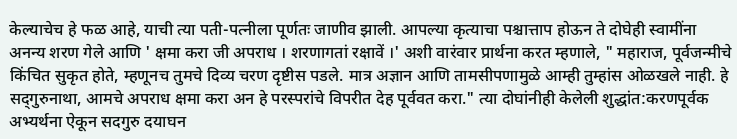केल्याचेच हे फळ आहे, याची त्या पती-पत्नीला पूर्णतः जाणीव झाली. आपल्या कृत्याचा पश्चात्ताप होऊन ते दोघेही स्वामींना अनन्य शरण गेले आणि ' क्षमा करा जी अपराध । शरणागतां रक्षावें ।' अशी वारंवार प्रार्थना करत म्हणाले, " महाराज, पूर्वजन्मीचे किंचित सुकृत होते, म्हणूनच तुमचे दिव्य चरण दृष्टीस पडले. मात्र अज्ञान आणि तामसीपणामुळे आम्ही तुम्हांस ओळखले नाही. हे सद्‌गुरुनाथा, आमचे अपराध क्षमा करा अन हे परस्परांचे विपरीत देह पूर्ववत करा." त्या दोघांनीही केलेली शुद्धांत:करणपूर्वक अभ्यर्थना ऐकून सदगुरु दयाघन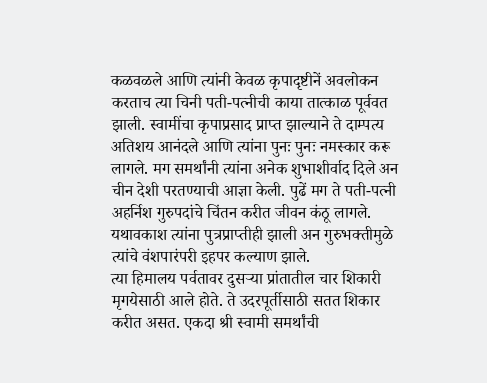कळवळले आणि त्यांनी केवळ कृपादृष्टीनें अवलोकन करताच त्या चिनी पती-पत्नीची काया तात्काळ पूर्ववत झाली. स्वामींचा कृपाप्रसाद प्राप्त झाल्याने ते दाम्पत्य अतिशय आनंदले आणि त्यांना पुनः पुनः नमस्कार करू लागले. मग समर्थांनी त्यांना अनेक शुभाशीर्वाद दिले अन चीन देशी परतण्याची आज्ञा केली. पुढें मग ते पती-पत्नी अहर्निश गुरुपदांचे चिंतन करीत जीवन कंठू लागले. यथावकाश त्यांना पुत्रप्राप्तीही झाली अन गुरुभक्तीमुळे त्यांचे वंशपारंपरी इहपर कल्याण झाले.
त्या हिमालय पर्वतावर दुसऱ्या प्रांतातील चार शिकारी मृगयेसाठी आले होते. ते उदरपूर्तीसाठी सतत शिकार करीत असत. एकदा श्री स्वामी समर्थांची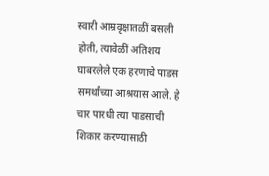स्वारी आम्रवृक्षातळीं बसली होती, त्यावेळीं अतिशय घाबरलेले एक हरणाचे पाडस समर्थांच्या आश्रयास आले. हे चार पारधी त्या पाडसाची शिकार करण्यासाठी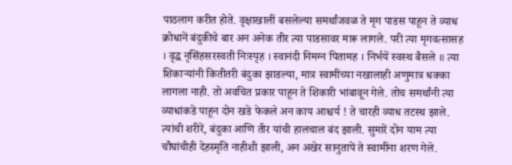पाठलाग करीत होते. वृक्षाखालीं बसलेल्या समर्थांजवळ ते मृग पाडस पाहून ते व्याध क्रोधानें बंदुकीचे बार अन अनेक तीर त्या पाडसावर मारू लागले. परी त्या मृगवत्सासह । वृद्ध नृसिंहसरस्वती निःस्पृह । स्वानंदी निमग्न पितामह । निर्भयें स्वस्थ बैसले ॥ त्या शिकाऱ्यांनी कितीतरी बंदुका झाडल्या, मात्र स्वामींच्या नखालाही अणुमात्र धक्का लागला नाही. तो अवचित प्रकार पाहून ते शिकारी भांबावून गेले. तोच समर्थांनी त्या व्याधांकडे पाहून दोन खडे फेकले अन काय आश्चर्य ! ते चारही व्याध तटस्थ झाले. त्यांची शरीरें, बंदुका आणि तीर यांची हालचाल बंद झाली. सुमारें दोन याम त्या चौघांचीही देहस्मृति नाहीशी झाली, अन अखेर सानुतापें ते स्वामींना शरण गेले.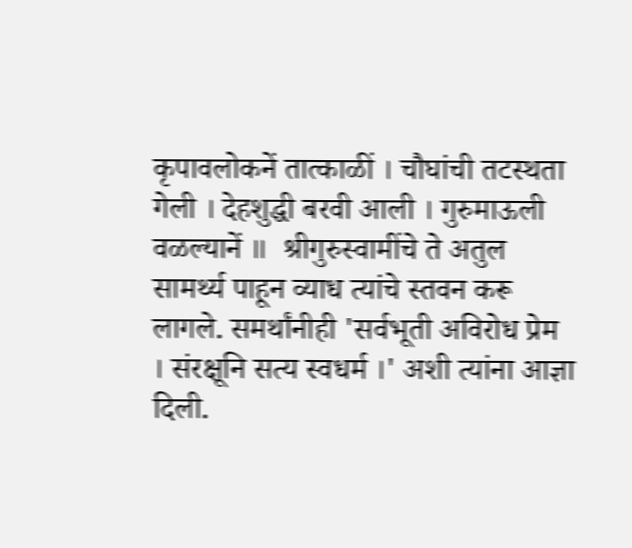कृपावलोकनें तात्काळीं । चौघांची तटस्थता गेली । देहशुद्धी बरवी आली । गुरुमाऊली वळल्यानें ॥  श्रीगुरुस्वामींचे ते अतुल सामर्थ्य पाहून व्याध त्यांचे स्तवन करू लागले. समर्थांनीही 'सर्वभूती अविरोध प्रेम । संरक्षूनि सत्य स्वधर्म ।' अशी त्यांना आज्ञा दिली.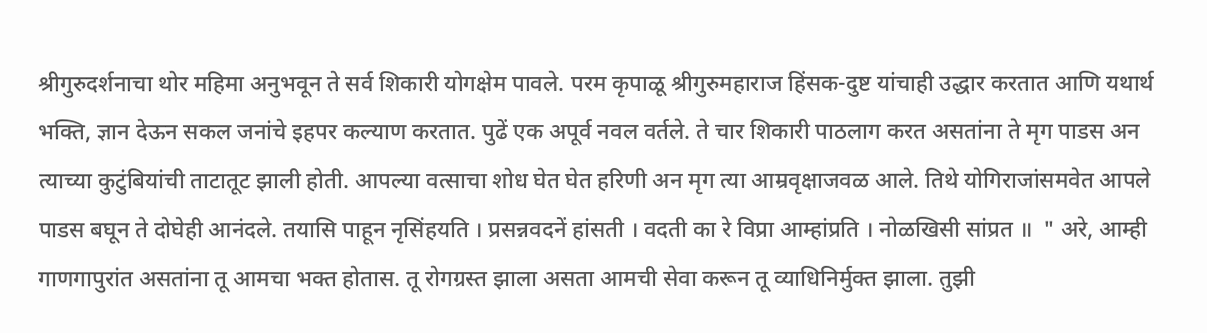श्रीगुरुदर्शनाचा थोर महिमा अनुभवून ते सर्व शिकारी योगक्षेम पावले. परम कृपाळू श्रीगुरुमहाराज हिंसक-दुष्ट यांचाही उद्धार करतात आणि यथार्थ भक्ति, ज्ञान देऊन सकल जनांचे इहपर कल्याण करतात. पुढें एक अपूर्व नवल वर्तले. ते चार शिकारी पाठलाग करत असतांना ते मृग पाडस अन त्याच्या कुटुंबियांची ताटातूट झाली होती. आपल्या वत्साचा शोध घेत घेत हरिणी अन मृग त्या आम्रवृक्षाजवळ आले. तिथे योगिराजांसमवेत आपले पाडस बघून ते दोघेही आनंदले. तयासि पाहून नृसिंहयति । प्रसन्नवदनें हांसती । वदती का रे विप्रा आम्हांप्रति । नोळखिसी सांप्रत ॥  " अरे, आम्ही गाणगापुरांत असतांना तू आमचा भक्त होतास. तू रोगग्रस्त झाला असता आमची सेवा करून तू व्याधिनिर्मुक्त झाला. तुझी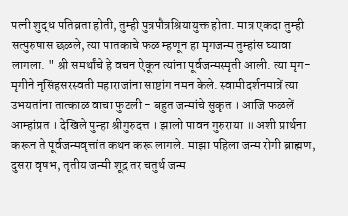पत्नी शुद्ध पतिव्रता होती, तुम्ही पुत्रपौत्रश्रियायुक्त होता. मात्र एकदा तुम्ही सत्पुरुषास छळले, त्या पातकाचे फळ म्हणून हा मृगजन्म तुम्हांस घ्यावा लागला. " श्री समर्थांचे हे वचन ऐकून त्यांना पूर्वजन्मस्मृती आली. त्या मृग-मृगीने नृसिंहसरस्वती महाराजांना साष्टांग नमन केले. स्वामीदर्शनमात्रें त्या उभयतांना तात्काळ वाचा फुटली - बहुत जन्मांचे सुकृत । आजि फळलें आम्हांप्रत । देखिले पुन्हा श्रीगुरुदत्त । झालो पावन गुरुराया ॥ अशी प्रार्थना करून ते पूर्वजन्मवृत्तांत कथन करू लागले. माझा पहिला जन्म रोगी ब्राह्मण, दुसरा वृषभ, तृतीय जन्मी शूद्र तर चतुर्थ जन्म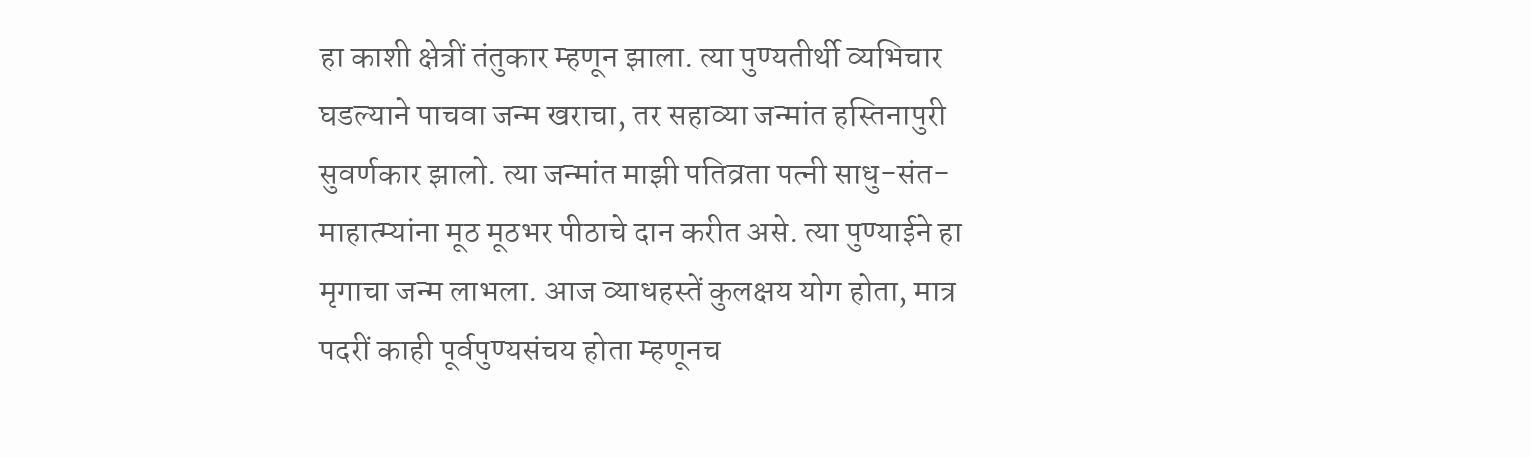हा काशी क्षेत्रीं तंतुकार म्हणून झाला. त्या पुण्यतीर्थी व्यभिचार घडल्याने पाचवा जन्म खराचा, तर सहाव्या जन्मांत हस्तिनापुरी सुवर्णकार झालो. त्या जन्मांत माझी पतिव्रता पत्नी साधु-संत-माहात्म्यांना मूठ मूठभर पीठाचे दान करीत असे. त्या पुण्याईने हा मृगाचा जन्म लाभला. आज व्याधहस्तें कुलक्षय योग होता, मात्र पदरीं काही पूर्वपुण्यसंचय होता म्हणूनच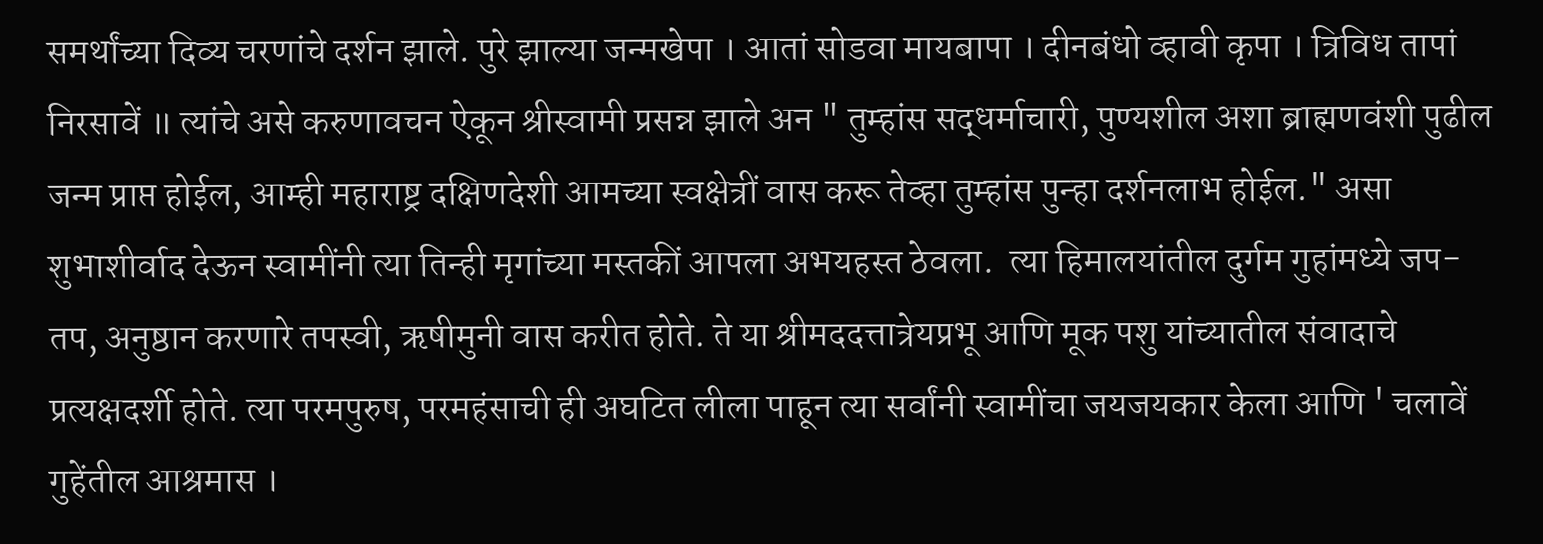समर्थांच्या दिव्य चरणांचे दर्शन झाले. पुरे झाल्या जन्मखेपा । आतां सोडवा मायबापा । दीनबंधो व्हावी कृपा । त्रिविध तापां निरसावें ॥ त्यांचे असे करुणावचन ऐकून श्रीस्वामी प्रसन्न झाले अन " तुम्हांस सद्धर्माचारी, पुण्यशील अशा ब्राह्मणवंशी पुढील जन्म प्राप्त होईल, आम्ही महाराष्ट्र दक्षिणदेशी आमच्या स्वक्षेत्रीं वास करू तेव्हा तुम्हांस पुन्हा दर्शनलाभ होईल." असा शुभाशीर्वाद देऊन स्वामींनी त्या तिन्ही मृगांच्या मस्तकीं आपला अभयहस्त ठेवला.  त्या हिमालयांतील दुर्गम गुहांमध्ये जप-तप, अनुष्ठान करणारे तपस्वी, ऋषीमुनी वास करीत होते. ते या श्रीमददत्तात्रेयप्रभू आणि मूक पशु यांच्यातील संवादाचे प्रत्यक्षदर्शी होते. त्या परमपुरुष, परमहंसाची ही अघटित लीला पाहून त्या सर्वांनी स्वामींचा जयजयकार केला आणि ' चलावें गुहेंतील आश्रमास ।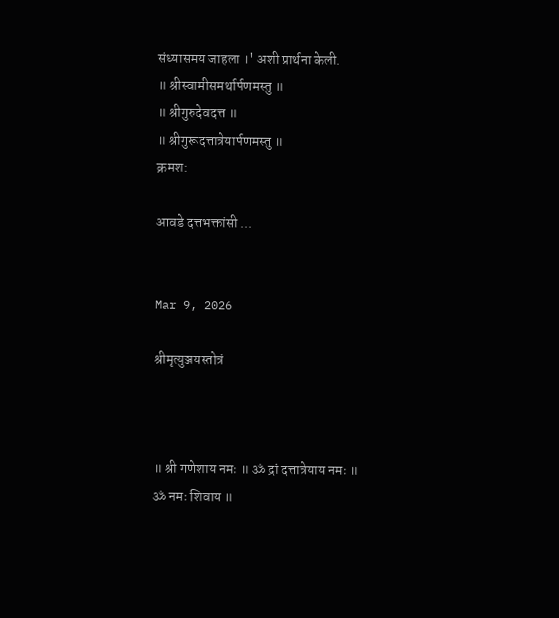संध्यासमय जाहला ।' अशी प्रार्थना केली.
॥ श्रीस्वामीसमर्थार्पणमस्तु ॥
॥ श्रीगुरुदेवदत्त ॥
॥ श्रीगुरूदत्तात्रेयार्पणमस्तु ॥
क्रमश:

आवडे दत्तभक्तांसी ...


Mar 9, 2026

श्रीमृत्युञ्जयस्तोत्रं



॥ श्री गणेशाय नमः ॥ ॐ द्रां दत्तात्रेयाय नमः ॥
ॐ नमः शिवाय ॥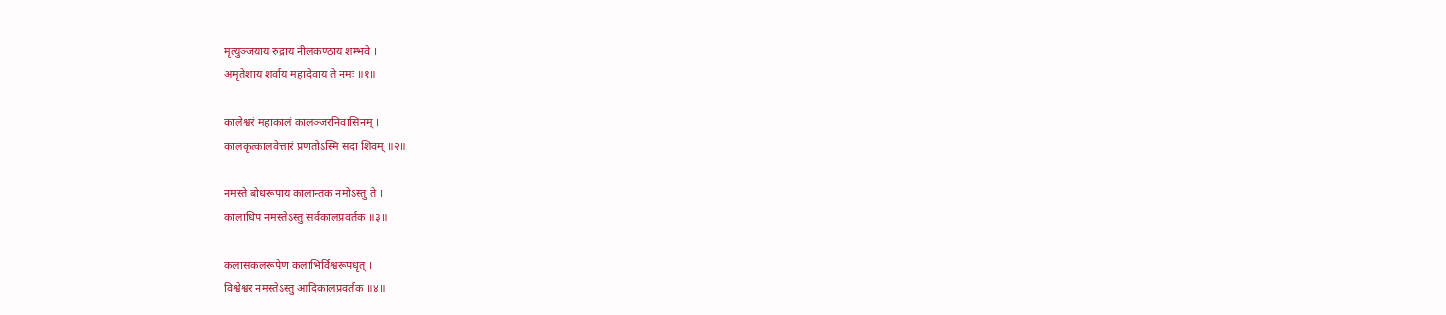मृत्युञ्जयाय रुद्राय नीलकण्ठाय शम्भवे ।
अमृतेशाय शर्वाय महादेवाय ते नमः ॥१॥

कालेश्वरं महाकालं कालञ्जरनिवासिनम् ।
कालकृत्कालवेत्तारं प्रणतोऽस्मि सदा शिवम् ॥२॥

नमस्ते बोधरूपाय कालान्तक नमोऽस्तु ते ।
कालाधिप नमस्तेऽस्तु सर्वकालप्रवर्तक ॥३॥

कलासकलरूपेण कलाभिर्विश्वरूपधृत् ।
विश्वेश्वर नमस्तेऽस्तु आदिकालप्रवर्तक ॥४॥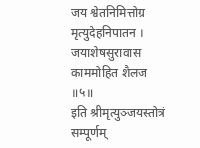जय श्वेतनिमित्तोग्र मृत्युदेहनिपातन ।
जयाशेषसुरावास काममोहित शैलज ॥५॥
इति श्रीमृत्युञ्जयस्तोत्रं सम्पूर्णम्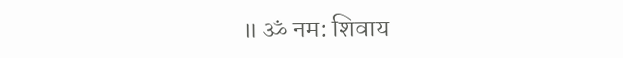॥ ॐ नम: शिवाय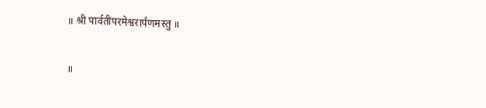॥ श्री पार्वतीपरमेश्वरार्पणमस्तु ॥

॥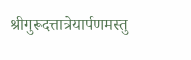श्रीगुरूदत्तात्रेयार्पणमस्तु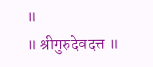॥
॥ श्रीगुरुदेवदत्त ॥